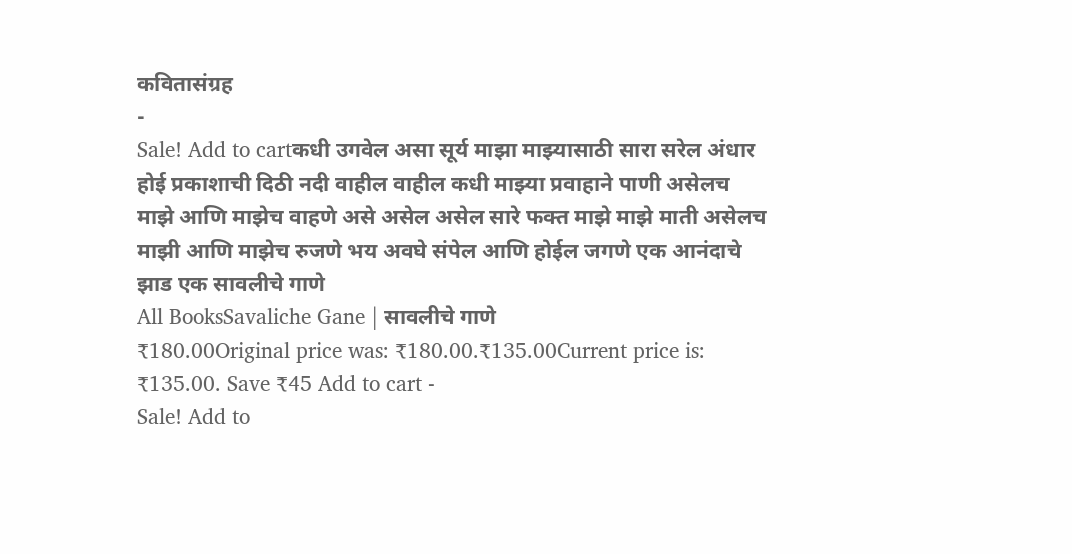कवितासंग्रह
-
Sale! Add to cartकधी उगवेल असा सूर्य माझा माझ्यासाठी सारा सरेल अंधार होई प्रकाशाची दिठी नदी वाहील वाहील कधी माझ्या प्रवाहाने पाणी असेलच माझे आणि माझेच वाहणे असे असेल असेल सारे फक्त माझे माझे माती असेलच माझी आणि माझेच रुजणे भय अवघे संपेल आणि होईल जगणे एक आनंदाचे झाड एक सावलीचे गाणे
All BooksSavaliche Gane | सावलीचे गाणे
₹180.00Original price was: ₹180.00.₹135.00Current price is: ₹135.00. Save ₹45 Add to cart -
Sale! Add to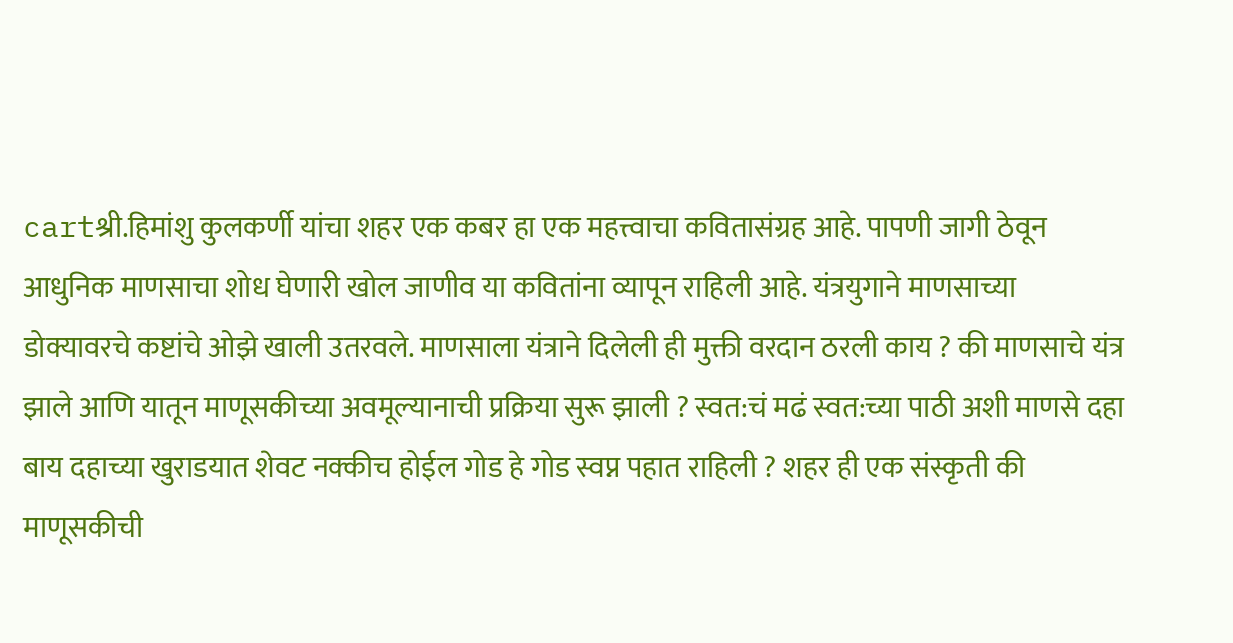cartश्री.हिमांशु कुलकर्णी यांचा शहर एक कबर हा एक महत्त्वाचा कवितासंग्रह आहे. पापणी जागी ठेवून आधुनिक माणसाचा शोध घेणारी खोल जाणीव या कवितांना व्यापून राहिली आहे. यंत्रयुगाने माणसाच्या डोक्यावरचे कष्टांचे ओझे खाली उतरवले. माणसाला यंत्राने दिलेली ही मुक्ती वरदान ठरली काय ? की माणसाचे यंत्र झाले आणि यातून माणूसकीच्या अवमूल्यानाची प्रक्रिया सुरू झाली ? स्वत:चं मढं स्वत:च्या पाठी अशी माणसे दहा बाय दहाच्या खुराडयात शेवट नक्कीच होईल गोड हे गोड स्वप्न पहात राहिली ? शहर ही एक संस्कृती की माणूसकीची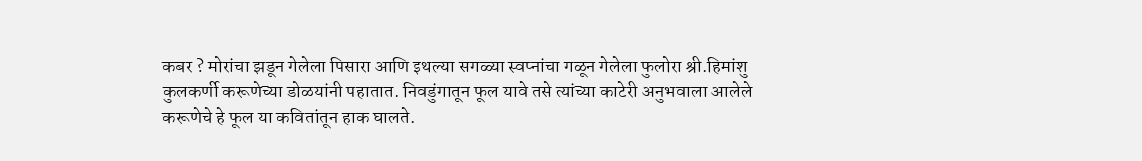कबर ? मोरांचा झडून गेलेला पिसारा आणि इथल्या सगळ्या स्वप्नांचा गळून गेलेला फुलोरा श्री.हिमांशु कुलकर्णी करूणेच्या डोळयांनी पहातात. निवडुंगातून फूल यावे तसे त्यांच्या काटेरी अनुभवाला आलेले करूणेचे हे फूल या कवितांतून हाक घालते.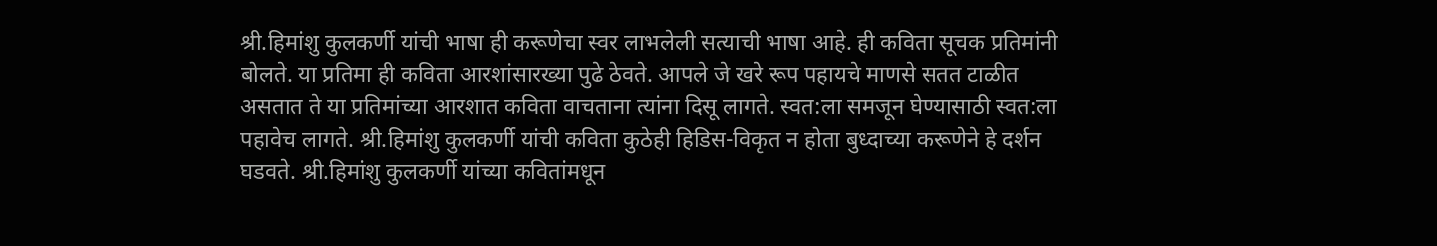श्री.हिमांशु कुलकर्णी यांची भाषा ही करूणेचा स्वर लाभलेली सत्याची भाषा आहे. ही कविता सूचक प्रतिमांनी बोलते. या प्रतिमा ही कविता आरशांसारख्या पुढे ठेवते. आपले जे खरे रूप पहायचे माणसे सतत टाळीत असतात ते या प्रतिमांच्या आरशात कविता वाचताना त्यांना दिसू लागते. स्वत:ला समजून घेण्यासाठी स्वत:ला पहावेच लागते. श्री.हिमांशु कुलकर्णी यांची कविता कुठेही हिडिस-विकृत न होता बुध्दाच्या करूणेने हे दर्शन घडवते. श्री.हिमांशु कुलकर्णी यांच्या कवितांमधून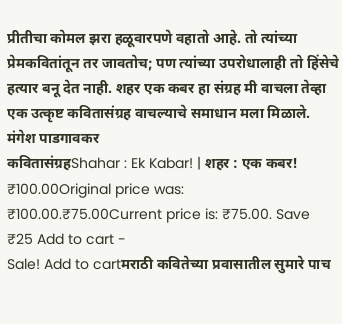प्रीतीचा कोमल झरा हळूवारपणे वहातो आहे. तो त्यांच्या प्रेमकवितांतून तर जावतोच; पण त्यांच्या उपरोधालाही तो हिंसेचे हत्यार बनू देत नाही. शहर एक कबर हा संग्रह मी वाचला तेव्हा एक उत्कृष्ट कवितासंग्रह वाचल्याचे समाधान मला मिळाले. मंगेश पाडगावकर
कवितासंग्रहShahar : Ek Kabar! | शहर : एक कबर!
₹100.00Original price was: ₹100.00.₹75.00Current price is: ₹75.00. Save ₹25 Add to cart -
Sale! Add to cartमराठी कवितेच्या प्रवासातील सुमारे पाच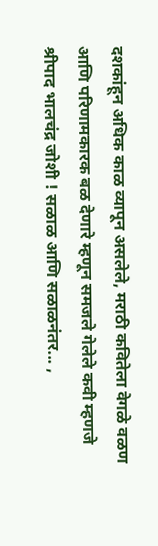दशकांहून अधिक काळ व्यापून असलेले, मराठी कवितेला वेगळे वळण आणि परिणामकारक बळ देणारे म्हणून समजले गेलेले कवी म्हणजे श्रीपाद भालचंद्र जोशी ! सळाळ आणि सळाळनंतर... ,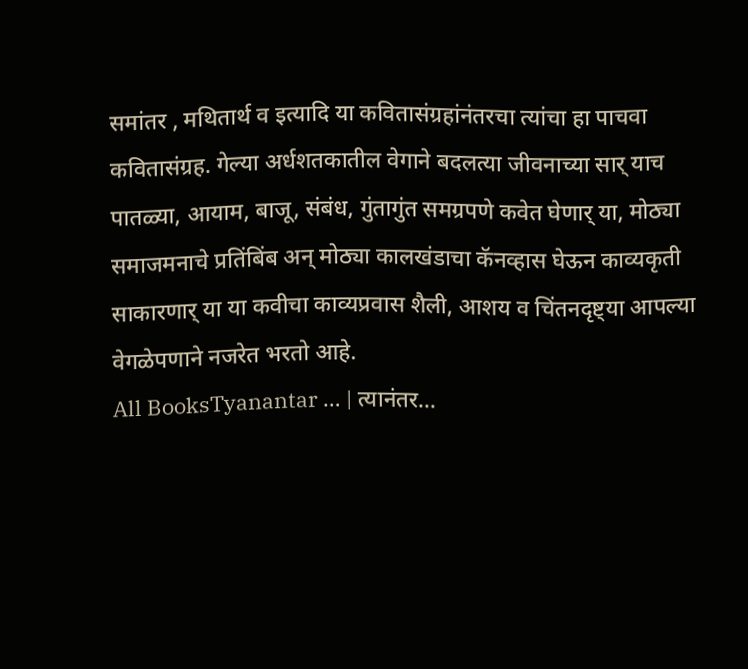समांतर , मथितार्थ व इत्यादि या कवितासंग्रहांनंतरचा त्यांचा हा पाचवा कवितासंग्रह. गेल्या अर्धशतकातील वेगाने बदलत्या जीवनाच्या सार् याच पातळ्या, आयाम, बाजू, संबंध, गुंतागुंत समग्रपणे कवेत घेणार् या, मोठ्या समाजमनाचे प्रतिंबिंब अन् मोठ्या कालखंडाचा कॅनव्हास घेऊन काव्यकृती साकारणार् या या कवीचा काव्यप्रवास शैली, आशय व चिंतनदृष्ट्या आपल्या वेगळेपणाने नजरेत भरतो आहे.
All BooksTyanantar … | त्यानंतर…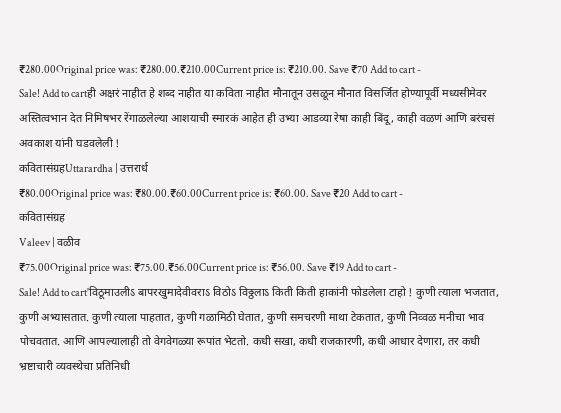₹280.00Original price was: ₹280.00.₹210.00Current price is: ₹210.00. Save ₹70 Add to cart -
Sale! Add to cartही अक्षरं नाहीत हे शब्द नाहीत या कविता नाहीत मौनातून उसळून मौनात विसर्जित होण्यापूर्वी मध्यसीमेवर अस्तित्वभान देत निमिषभर रेंगाळलेल्या आशयाची स्मारकं आहेत ही उभ्या आडव्या रेषा काही बिंदू, काही वळणं आणि बरंचसं अवकाश यांनी घडवलेली !
कवितासंग्रहUttarardha | उत्तरार्ध
₹80.00Original price was: ₹80.00.₹60.00Current price is: ₹60.00. Save ₹20 Add to cart -
कवितासंग्रह
Valeev | वळीव
₹75.00Original price was: ₹75.00.₹56.00Current price is: ₹56.00. Save ₹19 Add to cart -
Sale! Add to cart'विठूमाउलीऽ बापरखुमादेवीवराऽ विठोऽ विठ्ठलाऽ किती किती हाकांनी फोडलेला टाहो ! कुणी त्याला भजतात, कुणी अभ्यासतात. कुणी त्याला पाहतात, कुणी गळामिठी घेतात, कुणी समचरणी माथा टेकतात, कुणी निव्वळ मनीचा भाव पोचवतात. आणि आपल्यालाही तो वेगवेगळ्या रूपांत भेटतो. कधी सखा, कधी राजकारणी, कधी आधार देणारा, तर कधी भ्रष्टाचारी व्यवस्थेचा प्रतिनिधी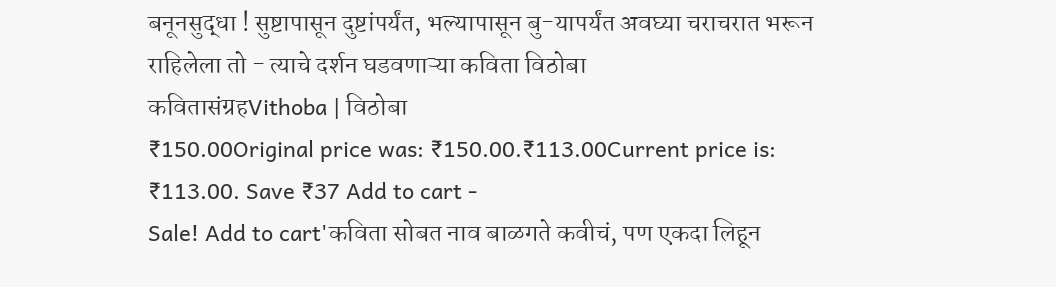बनूनसुद्धा ! सुष्टापासून दुष्टांपर्यंत, भल्यापासून बु-यापर्यंत अवघ्या चराचरात भरून राहिलेला तो - त्याचे दर्शन घडवणाऱ्या कविता विठोबा
कवितासंग्रहVithoba | विठोबा
₹150.00Original price was: ₹150.00.₹113.00Current price is: ₹113.00. Save ₹37 Add to cart -
Sale! Add to cart'कविता सोबत नाव बाळगते कवीचं, पण एकदा लिहून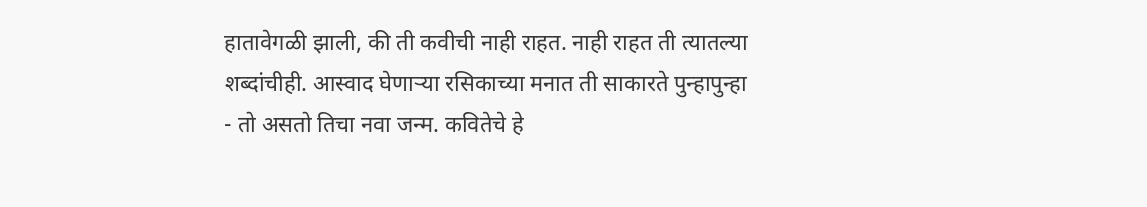हातावेगळी झाली, की ती कवीची नाही राहत. नाही राहत ती त्यातल्या शब्दांचीही. आस्वाद घेणाऱ्या रसिकाच्या मनात ती साकारते पुन्हापुन्हा - तो असतो तिचा नवा जन्म. कवितेचे हे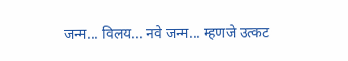जन्म... विलय... नवे जन्म... म्हणजे उत्कट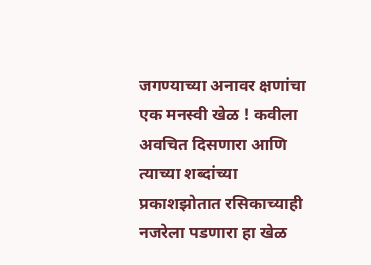जगण्याच्या अनावर क्षणांचा एक मनस्वी खेळ ! कवीला अवचित दिसणारा आणि त्याच्या शब्दांच्या प्रकाशझोतात रसिकाच्याही नजरेला पडणारा हा खेळ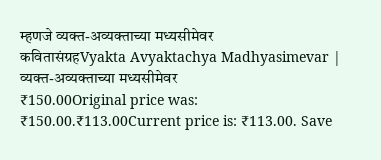म्हणजे व्यक्त-अव्यक्ताच्या मध्यसीमेवर
कवितासंग्रहVyakta Avyaktachya Madhyasimevar | व्यक्त-अव्यक्ताच्या मध्यसीमेवर
₹150.00Original price was: ₹150.00.₹113.00Current price is: ₹113.00. Save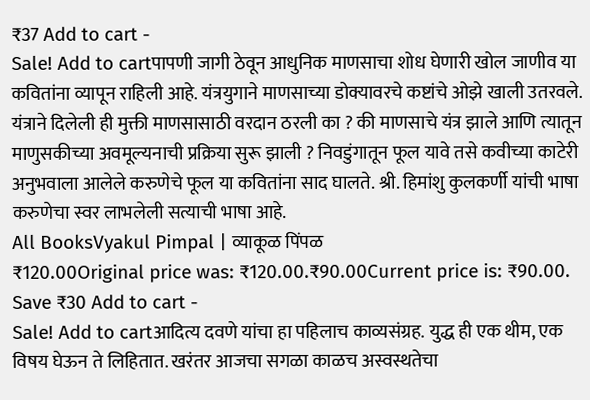₹37 Add to cart -
Sale! Add to cartपापणी जागी ठेवून आधुनिक माणसाचा शोध घेणारी खोल जाणीव या कवितांना व्यापून राहिली आहे. यंत्रयुगाने माणसाच्या डोक्यावरचे कष्टांचे ओझे खाली उतरवले. यंत्राने दिलेली ही मुक्ती माणसासाठी वरदान ठरली का ? की माणसाचे यंत्र झाले आणि त्यातून माणुसकीच्या अवमूल्यनाची प्रक्रिया सुरू झाली ? निवडुंगातून फूल यावे तसे कवीच्या काटेरी अनुभवाला आलेले करुणेचे फूल या कवितांना साद घालते. श्री. हिमांशु कुलकर्णी यांची भाषा करुणेचा स्वर लाभलेली सत्याची भाषा आहे.
All BooksVyakul Pimpal | व्याकूळ पिंपळ
₹120.00Original price was: ₹120.00.₹90.00Current price is: ₹90.00. Save ₹30 Add to cart -
Sale! Add to cartआदित्य दवणे यांचा हा पहिलाच काव्यसंग्रह. युद्ध ही एक थीम, एक विषय घेऊन ते लिहितात. खरंतर आजचा सगळा काळच अस्वस्थतेचा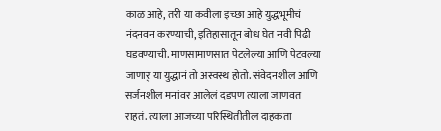काळ आहे, तरी या कवीला इच्छा आहे युद्धभूमीचं नंदनवन करण्याची, इतिहासातून बोध घेत नवी पिढी घडवण्याची. माणसामाणसात पेटलेल्या आणि पेटवल्या जाणार् या युद्धानं तो अस्वस्थ होतो. संवेदनशील आणि सर्जनशील मनांवर आलेलं दडपण त्याला जाणवत राहतं. त्याला आजच्या परिस्थितीतील दाहकता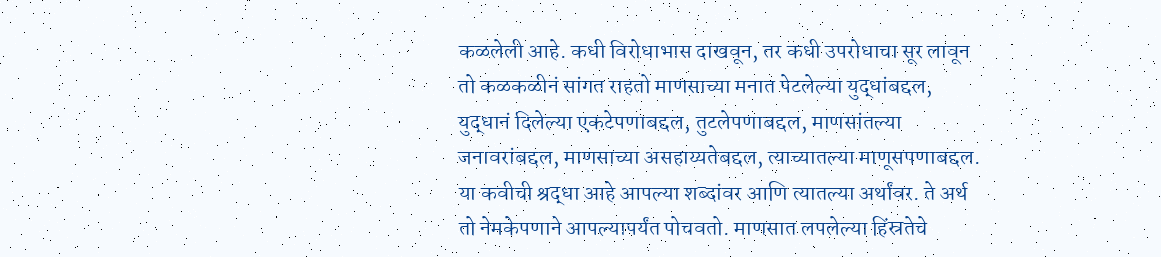कळलेली आहे. कधी विरोधाभास दाखवून, तर कधी उपरोधाचा सूर लावून तो कळकळीनं सांगत राहतो माणसाच्या मनात पेटलेल्या युद्धांबद्दल, युद्धानं दिलेल्या एकटेपणाबद्दल, तुटलेपणाबद्दल, माणसांतल्या जनावरांबद्दल, माणसाच्या असहाय्यतेबद्दल, त्याच्यातल्या माणूसपणाबद्दल. या कवीची श्रद्धा आहे आपल्या शब्दांवर आणि त्यातल्या अर्थांवर. ते अर्थ तो नेमकेपणाने आपल्यापर्यंत पोचवतो. माणसात लपलेल्या हिंस्रतेचे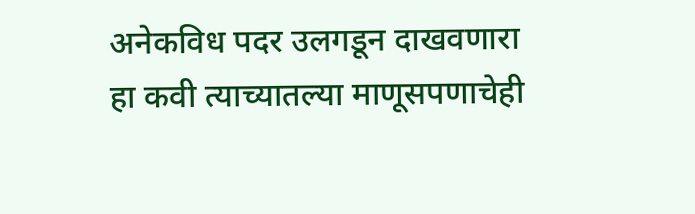अनेकविध पदर उलगडून दाखवणारा हा कवी त्याच्यातल्या माणूसपणाचेही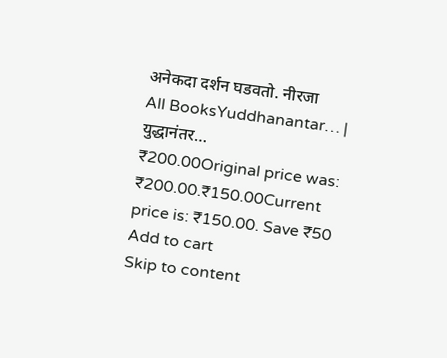अनेकदा दर्शन घडवतो. नीरजा
All BooksYuddhanantar… | युद्धानंतर…
₹200.00Original price was: ₹200.00.₹150.00Current price is: ₹150.00. Save ₹50 Add to cart
Skip to content